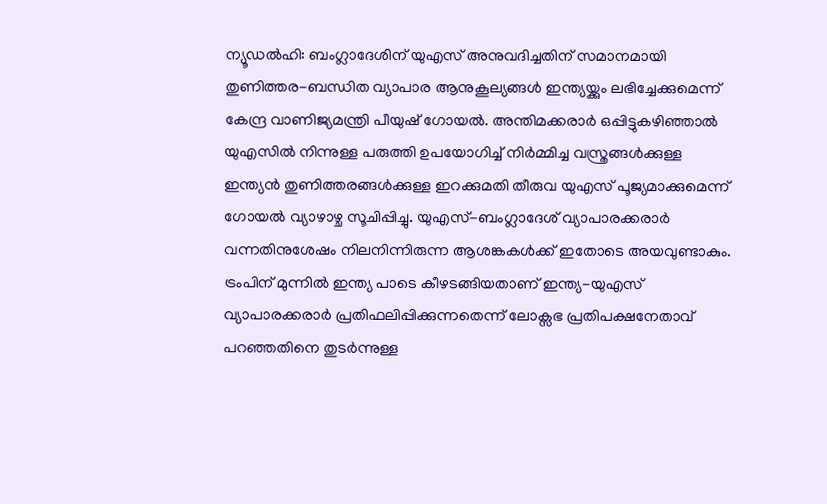ന്യൂഡൽഹി: ബംഗ്ലാദേശിന് യുഎസ് അനുവദിച്ചതിന് സമാനമായി തുണിത്തര-ബന്ധിത വ്യാപാര ആനുകൂല്യങ്ങൾ ഇന്ത്യയ്ക്കും ലഭിച്ചേക്കുമെന്ന് കേന്ദ്ര വാണിജ്യമന്ത്രി പീയുഷ് ഗോയൽ. അന്തിമക്കരാർ ഒപ്പിട്ടുകഴിഞ്ഞാൽ യുഎസിൽ നിന്നുള്ള പരുത്തി ഉപയോഗിച്ച് നിർമ്മിച്ച വസ്ത്രങ്ങൾക്കുള്ള ഇന്ത്യൻ തുണിത്തരങ്ങൾക്കുള്ള ഇറക്കുമതി തീരുവ യുഎസ് പൂജ്യമാക്കുമെന്ന് ഗോയൽ വ്യാഴാഴ്ച സൂചിപ്പിച്ചു. യുഎസ്-ബംഗ്ലാദേശ് വ്യാപാരക്കരാർ വന്നതിനുശേഷം നിലനിന്നിരുന്ന ആശങ്കകൾക്ക് ഇതോടെ അയവുണ്ടാകും.
ട്രംപിന് മുന്നിൽ ഇന്ത്യ പാടെ കീഴടങ്ങിയതാണ് ഇന്ത്യ-യുഎസ് വ്യാപാരക്കരാർ പ്രതിഫലിപ്പിക്കുന്നതെന്ന് ലോക്സഭ പ്രതിപക്ഷനേതാവ് പറഞ്ഞതിനെ തുടർന്നുള്ള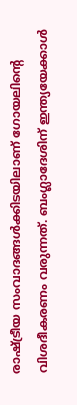രാഷ്ട്രീയ സംവാദങ്ങൾക്കിടയിലാണ് ഗോയലിന്റെ വിശദീകരണം വരുന്നത്. ബംഗ്ലാദേശിന് ഇന്ത്യയേക്കാൾ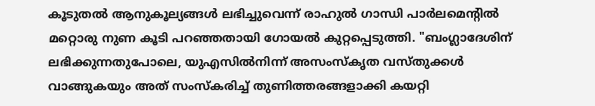കൂടുതൽ ആനുകൂല്യങ്ങൾ ലഭിച്ചുവെന്ന് രാഹുൽ ഗാന്ധി പാർലമെന്റിൽ മറ്റൊരു നുണ കൂടി പറഞ്ഞതായി ഗോയൽ കുറ്റപ്പെടുത്തി. "ബംഗ്ലാദേശിന് ലഭിക്കുന്നതുപോലെ, യുഎസിൽനിന്ന് അസംസ്കൃത വസ്തുക്കൾ വാങ്ങുകയും അത് സംസ്കരിച്ച് തുണിത്തരങ്ങളാക്കി കയറ്റി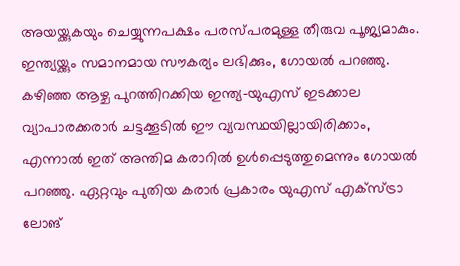അയയ്ക്കുകയും ചെയ്യുന്നപക്ഷം പരസ്പരമുള്ള തീരുവ പൂജ്യമാകും. ഇന്ത്യയ്ക്കും സമാനമായ സൗകര്യം ലഭിക്കും, ഗോയൽ പറഞ്ഞു.
കഴിഞ്ഞ ആഴ്ച പുറത്തിറക്കിയ ഇന്ത്യ-യുഎസ് ഇടക്കാല വ്യാപാരക്കരാർ ചട്ടക്കൂടിൽ ഈ വ്യവസ്ഥയില്ലായിരിക്കാം, എന്നാൽ ഇത് അന്തിമ കരാറിൽ ഉൾപ്പെടുത്തുമെന്നും ഗോയൽ പറഞ്ഞു. ഏറ്റവും പുതിയ കരാർ പ്രകാരം യുഎസ് എക്സ്ട്രാ ലോങ്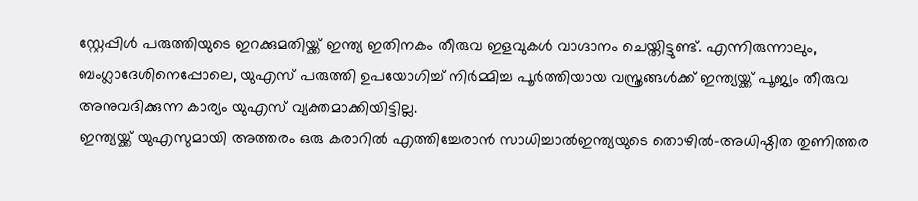സ്റ്റേപ്പിൾ പരുത്തിയുടെ ഇറക്കുമതിയ്ക്ക് ഇന്ത്യ ഇതിനകം തീരുവ ഇളവുകൾ വാഗ്ദാനം ചെയ്തിട്ടുണ്ട്. എന്നിരുന്നാലും, ബംഗ്ലാദേശിനെപ്പോലെ, യുഎസ് പരുത്തി ഉപയോഗിച്ച് നിർമ്മിച്ച പൂർത്തിയായ വസ്ത്രങ്ങൾക്ക് ഇന്ത്യയ്ക്ക് പൂജ്യം തീരുവ അനുവദിക്കുന്ന കാര്യം യുഎസ് വ്യക്തമാക്കിയിട്ടില്ല.
ഇന്ത്യയ്ക്ക് യുഎസുമായി അത്തരം ഒരു കരാറിൽ എത്തിച്ചേരാൻ സാധിച്ചാൽഇന്ത്യയുടെ തൊഴിൽ-അധിഷ്ഠിത തുണിത്തര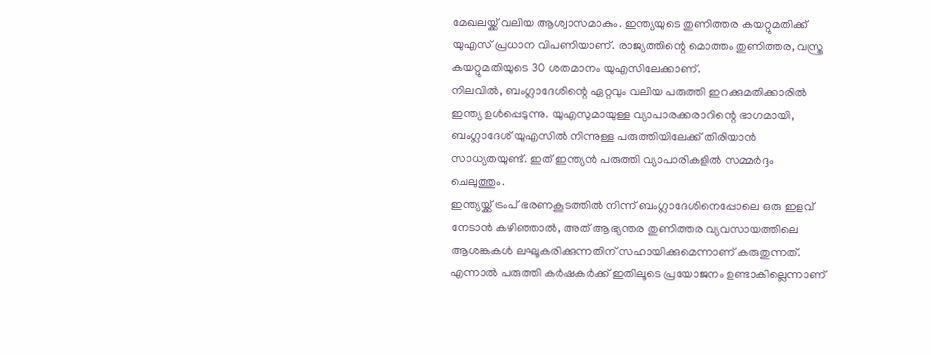മേഖലയ്ക്ക് വലിയ ആശ്വാസമാകും. ഇന്ത്യയുടെ തുണിത്തര കയറ്റുമതിക്ക് യുഎസ് പ്രധാന വിപണിയാണ്. രാജ്യത്തിന്റെ മൊത്തം തുണിത്തര, വസ്ത്ര കയറ്റുമതിയുടെ 30 ശതമാനം യുഎസിലേക്കാണ്.
നിലവിൽ, ബംഗ്ലാദേശിന്റെ ഏറ്റവും വലിയ പരുത്തി ഇറക്കുമതിക്കാരിൽ ഇന്ത്യ ഉൾപ്പെടുന്നു. യുഎസുമായുള്ള വ്യാപാരക്കരാറിന്റെ ഭാഗമായി, ബംഗ്ലാദേശ് യുഎസിൽ നിന്നുള്ള പരുത്തിയിലേക്ക് തിരിയാൻ സാധ്യതയുണ്ട്. ഇത് ഇന്ത്യൻ പരുത്തി വ്യാപാരികളിൽ സമ്മർദ്ദം ചെലുത്തും.
ഇന്ത്യയ്ക്ക് ട്രംപ് ഭരണകൂടത്തിൽ നിന്ന് ബംഗ്ലാദേശിനെപ്പോലെ ഒരു ഇളവ് നേടാൻ കഴിഞ്ഞാൽ, അത് ആഭ്യന്തര തുണിത്തര വ്യവസായത്തിലെ ആശങ്കകൾ ലഘൂകരിക്കുന്നതിന് സഹായിക്കുമെന്നാണ് കരുതുന്നത്. എന്നാൽ പരുത്തി കർഷകർക്ക് ഇതിലൂടെ പ്രയോജനം ഉണ്ടാകില്ലെന്നാണ്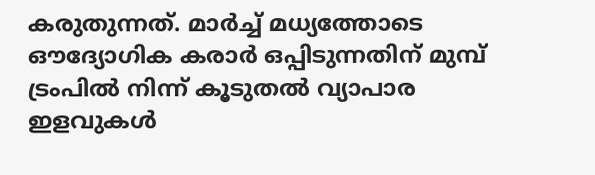കരുതുന്നത്. മാർച്ച് മധ്യത്തോടെ ഔദ്യോഗിക കരാർ ഒപ്പിടുന്നതിന് മുമ്പ് ട്രംപിൽ നിന്ന് കൂടുതൽ വ്യാപാര ഇളവുകൾ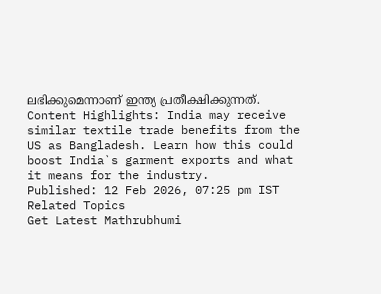ലഭിക്കുമെന്നാണ് ഇന്ത്യ പ്രതീക്ഷിക്കുന്നത്.
Content Highlights: India may receive similar textile trade benefits from the US as Bangladesh. Learn how this could boost India`s garment exports and what it means for the industry.
Published: 12 Feb 2026, 07:25 pm IST
Related Topics
Get Latest Mathrubhumi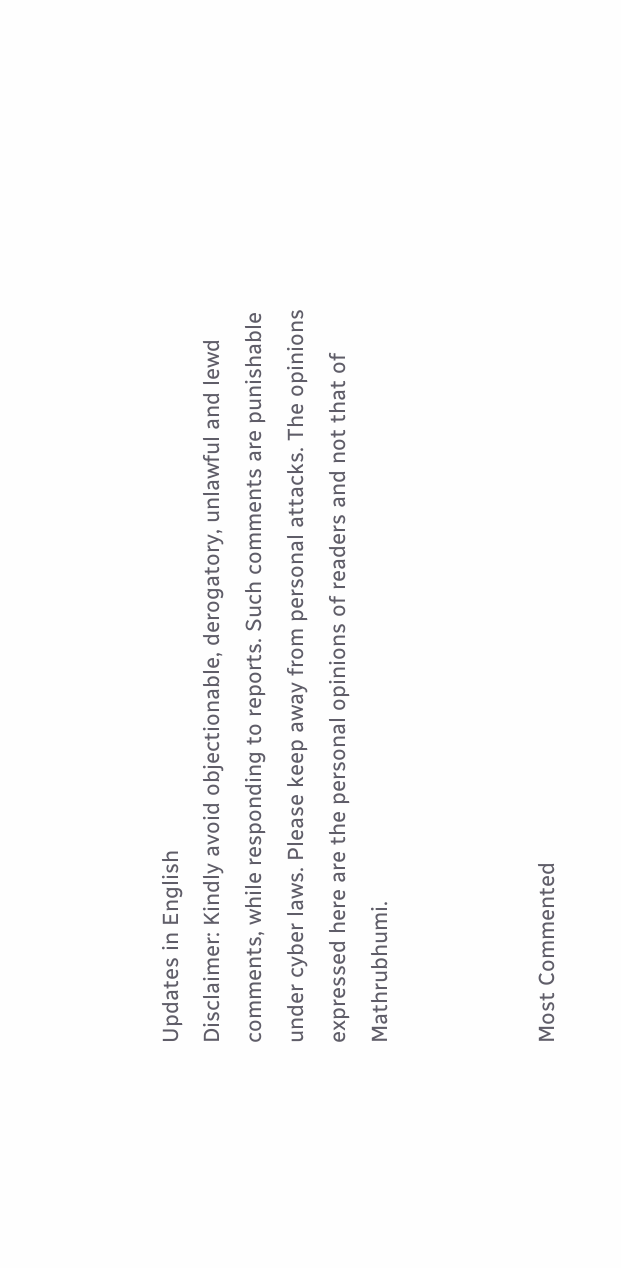Updates in English
Disclaimer: Kindly avoid objectionable, derogatory, unlawful and lewd comments, while responding to reports. Such comments are punishable under cyber laws. Please keep away from personal attacks. The opinions expressed here are the personal opinions of readers and not that of Mathrubhumi.



Most Commented